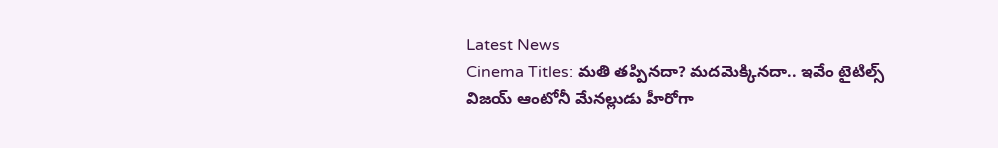Latest News
Cinema Titles: మతి తప్పినదా? మదమెక్కినదా.. ఇవేం టైటిల్స్
విజయ్ ఆంటోనీ మేనల్లుడు హీరోగా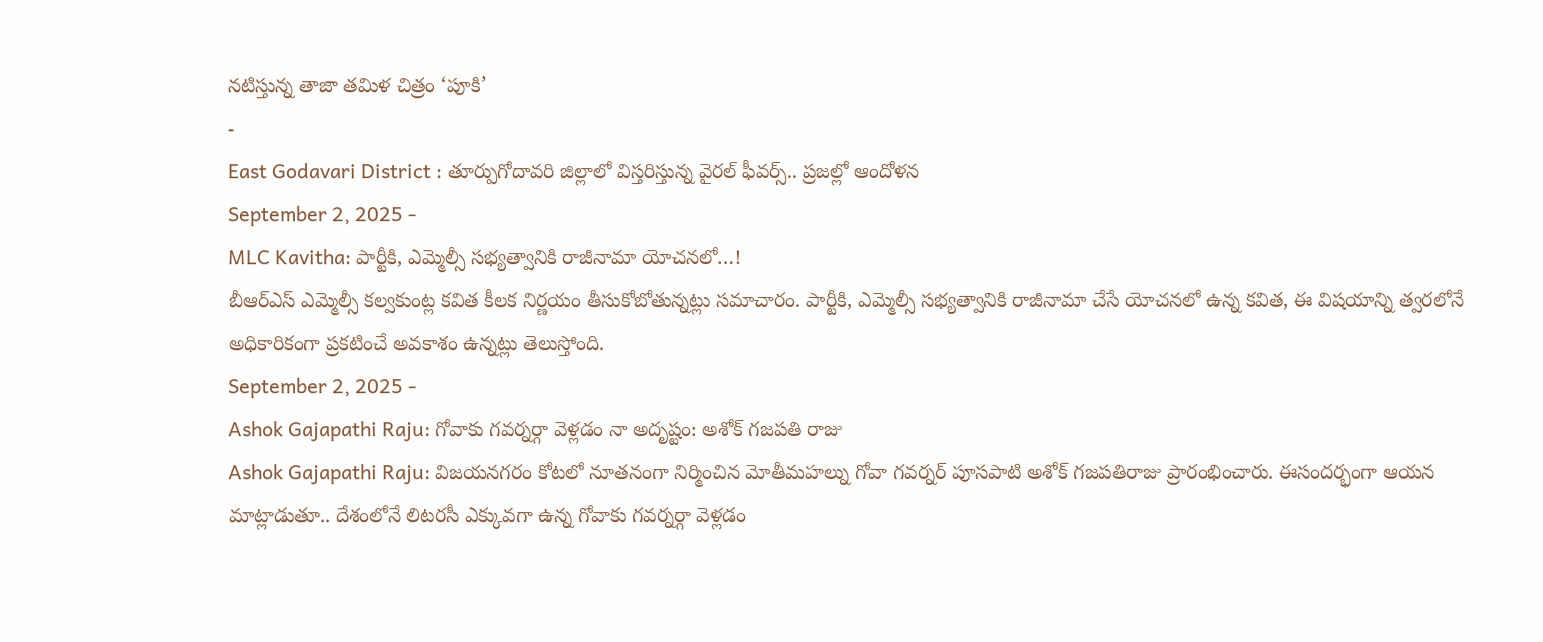నటిస్తున్న తాజా తమిళ చిత్రం ‘పూకి’
-
East Godavari District : తూర్పుగోదావరి జిల్లాలో విస్తరిస్తున్న వైరల్ ఫీవర్స్.. ప్రజల్లో ఆందోళన
September 2, 2025 -
MLC Kavitha: పార్టీకి, ఎమ్మెల్సీ సభ్యత్వానికి రాజీనామా యోచనలో…!
బీఆర్ఎస్ ఎమ్మెల్సీ కల్వకుంట్ల కవిత కీలక నిర్ణయం తీసుకోబోతున్నట్లు సమాచారం. పార్టీకి, ఎమ్మెల్సీ సభ్యత్వానికి రాజీనామా చేసే యోచనలో ఉన్న కవిత, ఈ విషయాన్ని త్వరలోనే అధికారికంగా ప్రకటించే అవకాశం ఉన్నట్లు తెలుస్తోంది.
September 2, 2025 -
Ashok Gajapathi Raju: గోవాకు గవర్నర్గా వెళ్లడం నా అదృష్టం: అశోక్ గజపతి రాజు
Ashok Gajapathi Raju: విజయనగరం కోటలో నూతనంగా నిర్మించిన మోతీమహల్ను గోవా గవర్నర్ పూసపాటి అశోక్ గజపతిరాజు ప్రారంభించారు. ఈసందర్భంగా ఆయన మాట్లాడుతూ.. దేశంలోనే లిటరసీ ఎక్కువగా ఉన్న గోవాకు గవర్నర్గా వెళ్లడం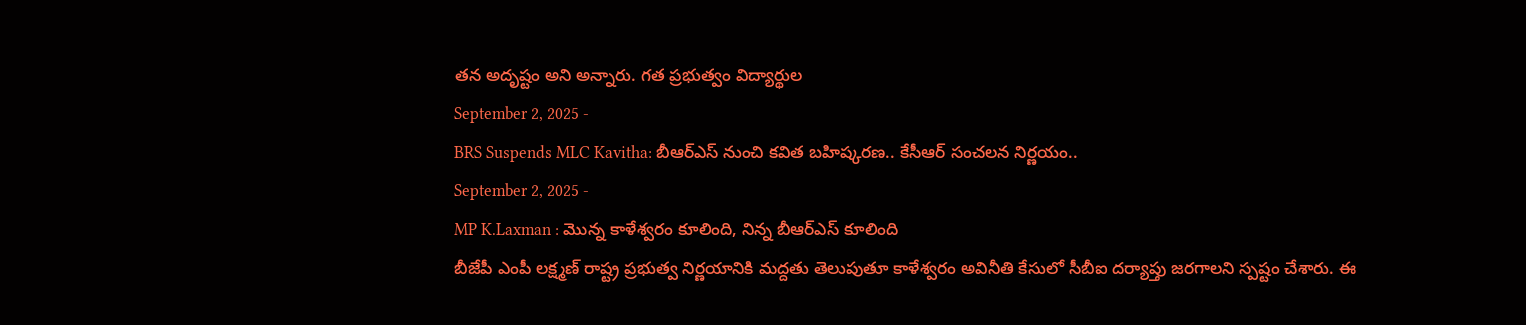తన అదృష్టం అని అన్నారు. గత ప్రభుత్వం విద్యార్థుల
September 2, 2025 -
BRS Suspends MLC Kavitha: బీఆర్ఎస్ నుంచి కవిత బహిష్కరణ.. కేసీఆర్ సంచలన నిర్ణయం..
September 2, 2025 -
MP K.Laxman : మొన్న కాళేశ్వరం కూలింది, నిన్న బీఆర్ఎస్ కూలింది
బీజేపీ ఎంపీ లక్ష్మణ్ రాష్ట్ర ప్రభుత్వ నిర్ణయానికి మద్దతు తెలుపుతూ కాళేశ్వరం అవినీతి కేసులో సీబీఐ దర్యాప్తు జరగాలని స్పష్టం చేశారు. ఈ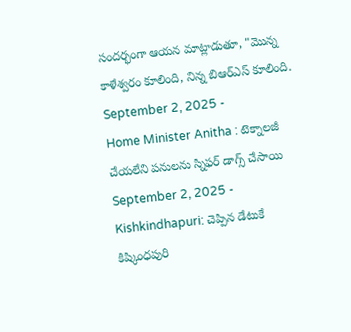సందర్భంగా ఆయన మాట్లాడుతూ, "మొన్న కాళేశ్వరం కూలింది, నిన్న బిఆర్ఎస్ కూలింది.
September 2, 2025 -
Home Minister Anitha : టెక్నాలజీ చేయలేని పనులను స్నిఫర్ డాగ్స్ చేసాయి
September 2, 2025 -
Kishkindhapuri: చెప్పిన డేటుకే కిష్కింధపురి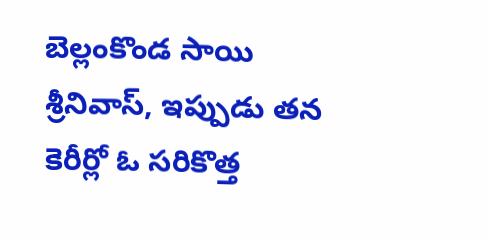బెల్లంకొండ సాయి శ్రీనివాస్, ఇప్పుడు తన కెరీర్లో ఓ సరికొత్త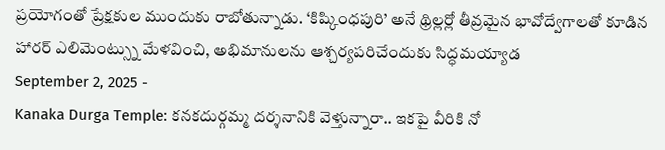ప్రయోగంతో ప్రేక్షకుల ముందుకు రాబోతున్నాడు. ‘కిష్కింధపురి’ అనే థ్రిల్లర్లో తీవ్రమైన భావోద్వేగాలతో కూడిన హారర్ ఎలిమెంట్స్ను మేళవించి, అభిమానులను ఆశ్చర్యపరిచేందుకు సిద్ధమయ్యాడ
September 2, 2025 -
Kanaka Durga Temple: కనకదుర్గమ్మ దర్శనానికి వెళ్తున్నారా.. ఇకపై వీరికి నో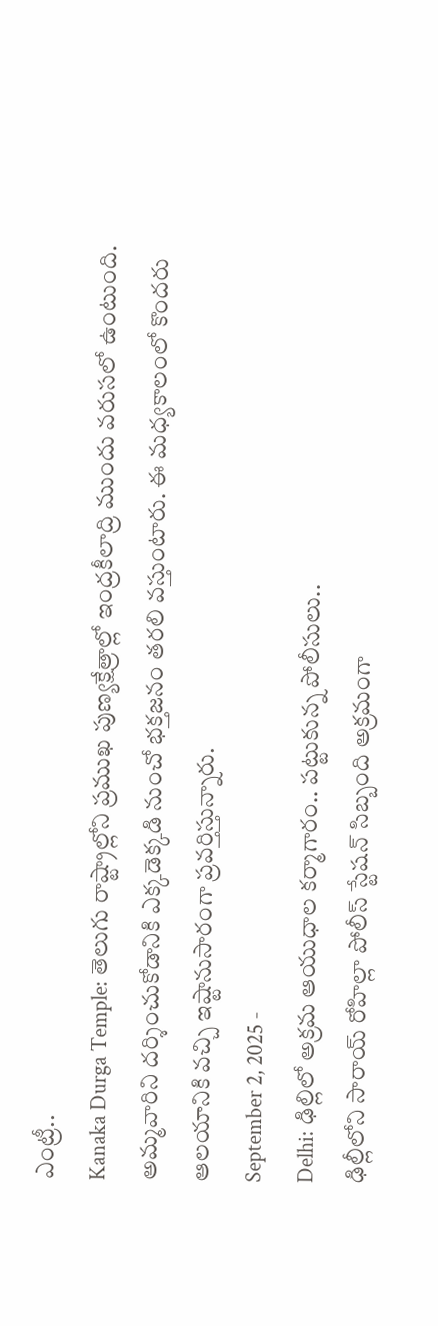ఎంట్రీ..
Kanaka Durga Temple: తెలుగు రాష్ట్రాల్లోని ప్రముఖ పుణ్యక్షేత్రాల్లో ఇంద్రకీలాద్రి ముందు వరుసలో ఉంటుంది. అమ్మవారిని దర్శించుకోడానికి ఎక్కడెక్కడి నుంచో భక్తజనం తరలి వస్తుంటారు. ఈ మధ్యకాలంలో కొందరు ఆలయానికి వచ్చి ఇష్టానుసారంగా ప్రవర్తిస్తున్నారు.
September 2, 2025 -
Delhi: ఢిల్లిలో అక్రమ ఆయుధాల కర్మాగారం.. పట్టుకున్న పోలీసులు..
ఢిల్లీలోని సారాయ్ రోహిల్లా పోలీస్ స్టేషన్ సిబ్బంది అక్రమంగా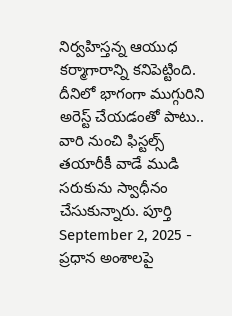నిర్వహిస్తన్న ఆయుధ కర్మాగారాన్ని కనిపెట్టింది. దీనిలో భాగంగా ముగ్గురిని అరెస్ట్ చేయడంతో పాటు.. వారి నుంచి ఫిస్టల్స్ తయారీకీ వాడే ముడి సరుకును స్వాధీనం చేసుకున్నారు. పూర్తి
September 2, 2025 -
ప్రధాన అంశాలపై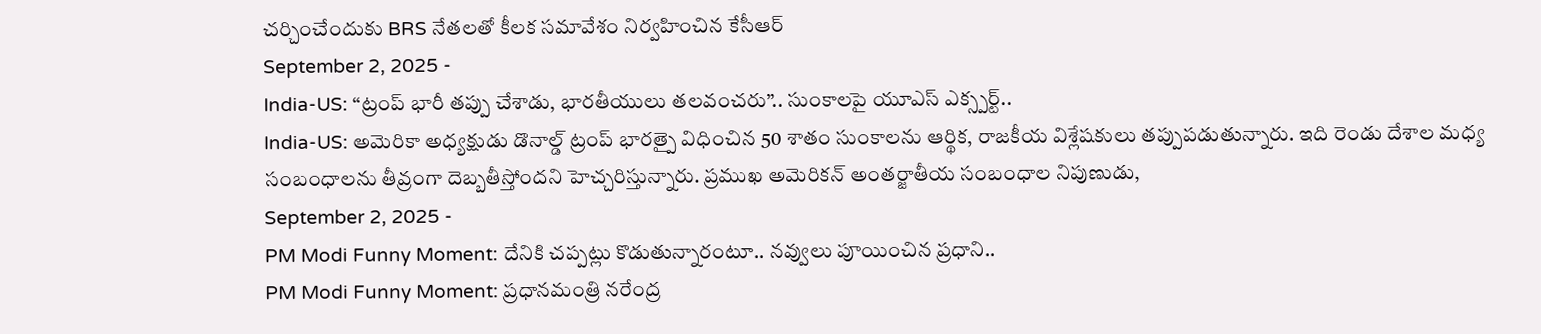చర్చించేందుకు BRS నేతలతో కీలక సమావేశం నిర్వహించిన కేసీఆర్
September 2, 2025 -
India-US: “ట్రంప్ భారీ తప్పు చేశాడు, భారతీయులు తలవంచరు”.. సుంకాలపై యూఎస్ ఎక్స్పర్ట్..
India-US: అమెరికా అధ్యక్షుడు డొనాల్డ్ ట్రంప్ భారత్పై విధించిన 50 శాతం సుంకాలను ఆర్థిక, రాజకీయ విశ్లేషకులు తప్పుపడుతున్నారు. ఇది రెండు దేశాల మధ్య సంబంధాలను తీవ్రంగా దెబ్బతీస్తోందని హెచ్చరిస్తున్నారు. ప్రముఖ అమెరికన్ అంతర్జాతీయ సంబంధాల నిపుణుడు,
September 2, 2025 -
PM Modi Funny Moment: దేనికి చప్పట్లు కొడుతున్నారంటూ.. నవ్వులు పూయించిన ప్రధాని..
PM Modi Funny Moment: ప్రధానమంత్రి నరేంద్ర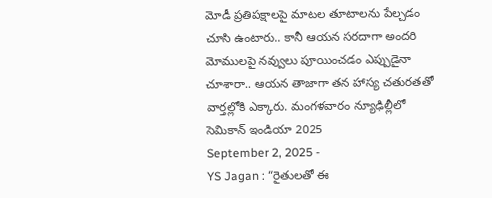మోడీ ప్రతిపక్షాలపై మాటల తూటాలను పేల్చడం చూసి ఉంటారు.. కానీ ఆయన సరదాగా అందరి మోములపై నవ్వులు పూయించడం ఎప్పుడైనా చూశారా.. ఆయన తాజాగా తన హాస్య చతురతతో వార్తల్లోకి ఎక్కారు. మంగళవారం న్యూఢిల్లీలో సెమికాన్ ఇండియా 2025
September 2, 2025 -
YS Jagan : “రైతులతో ఈ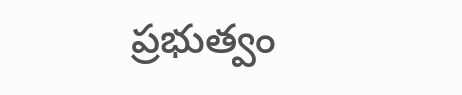ప్రభుత్వం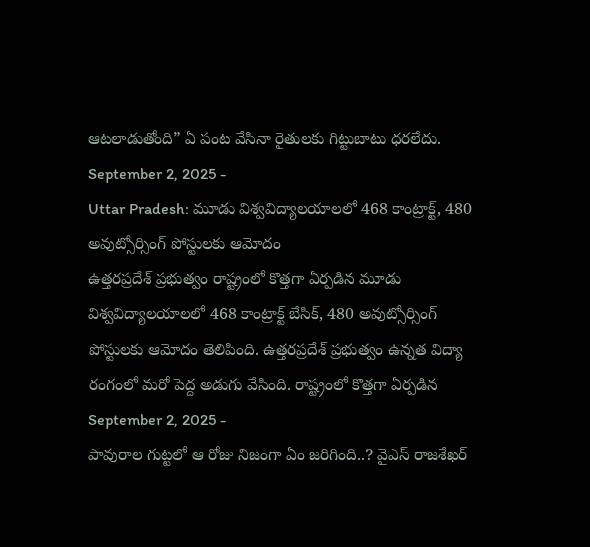ఆటలాడుతోంది” ఏ పంట వేసినా రైతులకు గిట్టుబాటు ధరలేదు.
September 2, 2025 -
Uttar Pradesh: మూడు విశ్వవిద్యాలయాలలో 468 కాంట్రాక్ట్, 480 అవుట్సోర్సింగ్ పోస్టులకు ఆమోదం
ఉత్తరప్రదేశ్ ప్రభుత్వం రాష్ట్రంలో కొత్తగా ఏర్పడిన మూడు విశ్వవిద్యాలయాలలో 468 కాంట్రాక్ట్ బేసిక్, 480 అవుట్సోర్సింగ్ పోస్టులకు ఆమోదం తెలిపింది. ఉత్తరప్రదేశ్ ప్రభుత్వం ఉన్నత విద్యా రంగంలో మరో పెద్ద అడుగు వేసింది. రాష్ట్రంలో కొత్తగా ఏర్పడిన
September 2, 2025 -
పావురాల గుట్టలో ఆ రోజు నిజంగా ఏం జరిగింది..? వైఎస్ రాజశేఖర్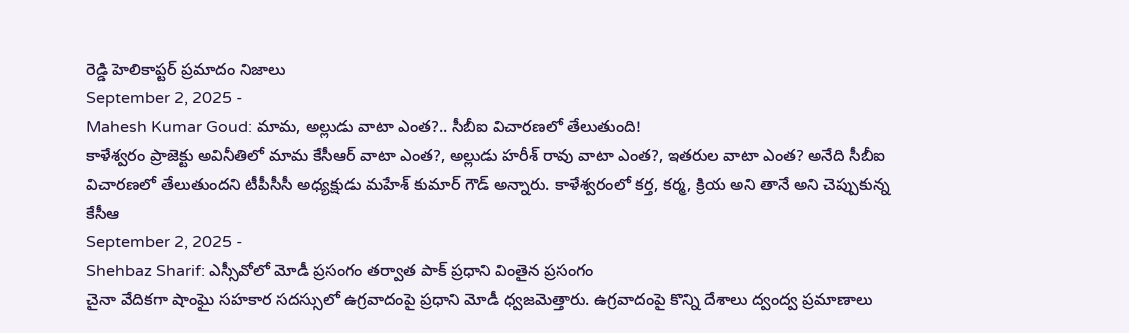రెడ్డి హెలికాప్టర్ ప్రమాదం నిజాలు
September 2, 2025 -
Mahesh Kumar Goud: మామ, అల్లుడు వాటా ఎంత?.. సీబీఐ విచారణలో తేలుతుంది!
కాళేశ్వరం ప్రాజెక్టు అవినీతిలో మామ కేసీఆర్ వాటా ఎంత?, అల్లుడు హరీశ్ రావు వాటా ఎంత?, ఇతరుల వాటా ఎంత? అనేది సీబీఐ విచారణలో తేలుతుందని టీపీసీసీ అధ్యక్షుడు మహేశ్ కుమార్ గౌడ్ అన్నారు. కాళేశ్వరంలో కర్త, కర్మ, క్రియ అని తానే అని చెప్పుకున్న కేసీఆ
September 2, 2025 -
Shehbaz Sharif: ఎస్సీవోలో మోడీ ప్రసంగం తర్వాత పాక్ ప్రధాని వింతైన ప్రసంగం
చైనా వేదికగా షాంఘై సహకార సదస్సులో ఉగ్రవాదంపై ప్రధాని మోడీ ధ్వజమెత్తారు. ఉగ్రవాదంపై కొన్ని దేశాలు ద్వంద్వ ప్రమాణాలు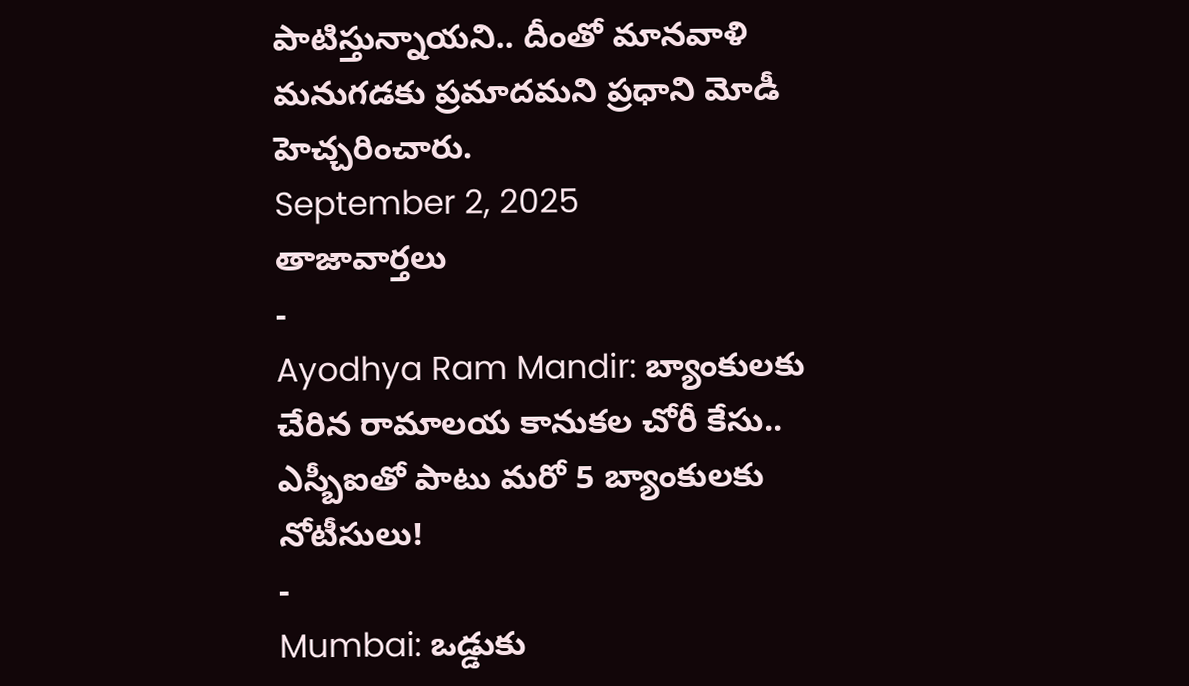పాటిస్తున్నాయని.. దీంతో మానవాళి మనుగడకు ప్రమాదమని ప్రధాని మోడీ హెచ్చరించారు.
September 2, 2025
తాజావార్తలు
-
Ayodhya Ram Mandir: బ్యాంకులకు చేరిన రామాలయ కానుకల చోరీ కేసు.. ఎస్బీఐతో పాటు మరో 5 బ్యాంకులకు నోటీసులు!
-
Mumbai: ఒడ్డుకు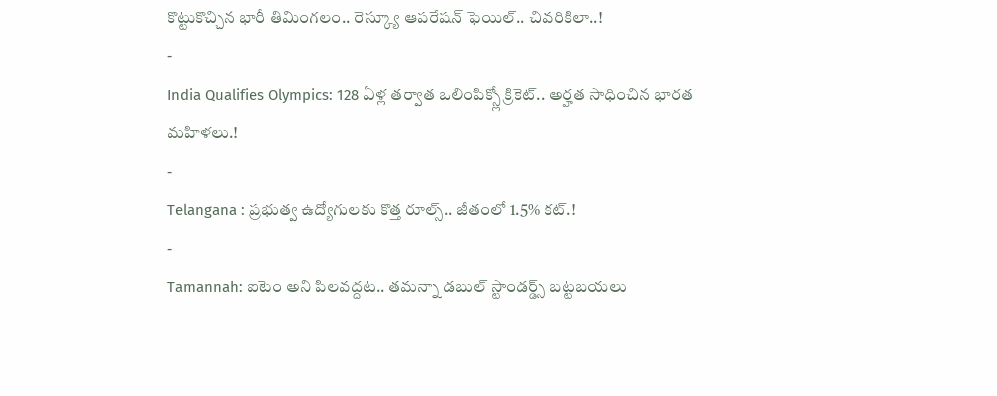కొట్టుకొచ్చిన భారీ తిమింగలం.. రెస్క్యూ ఆపరేషన్ ఫెయిల్.. చివరికిలా..!
-
India Qualifies Olympics: 128 ఏళ్ల తర్వాత ఒలింపిక్స్లో క్రికెట్.. అర్హత సాధించిన భారత మహిళలు.!
-
Telangana : ప్రభుత్వ ఉద్యోగులకు కొత్త రూల్స్.. జీతంలో 1.5% కట్.!
-
Tamannah: ఐటెం అని పిలవద్దట.. తమన్నా డబుల్ స్టాండర్డ్స్ బట్టబయలు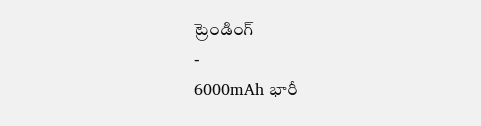ట్రెండింగ్
-
6000mAh భారీ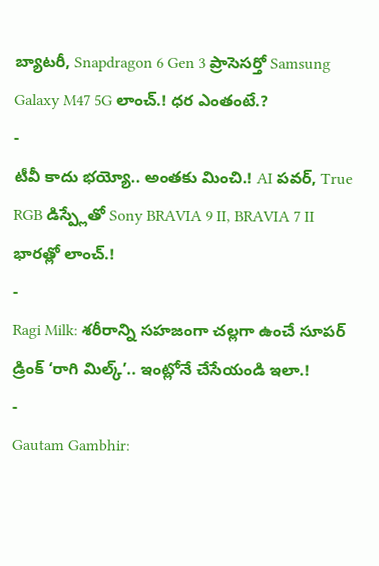బ్యాటరీ, Snapdragon 6 Gen 3 ప్రాసెసర్తో Samsung Galaxy M47 5G లాంచ్.! ధర ఎంతంటే.?
-
టీవీ కాదు భయ్యో.. అంతకు మించి.! AI పవర్, True RGB డిస్ప్లేతో Sony BRAVIA 9 II, BRAVIA 7 II భారత్లో లాంచ్.!
-
Ragi Milk: శరీరాన్ని సహజంగా చల్లగా ఉంచే సూపర్ డ్రింక్ ‘రాగి మిల్క్’.. ఇంట్లోనే చేసేయండి ఇలా.!
-
Gautam Gambhir: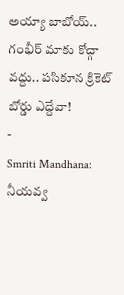అయ్యా బాబోయ్.. గంభీర్ మాకు కోచ్గా వద్దు.. పసికూన క్రికెట్ బోర్డు ఎద్దేవా!
-
Smriti Mandhana: నీయవ్వ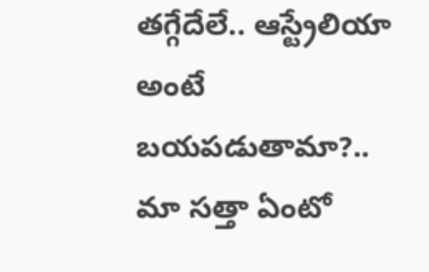తగ్గేదేలే.. ఆస్ట్రేలియా అంటే బయపడుతామా?.. మా సత్తా ఏంటో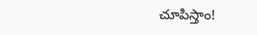చూపిస్తాం!